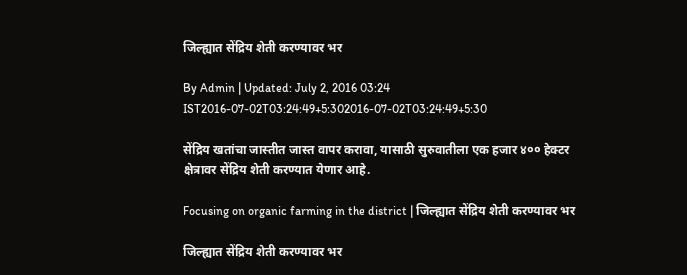जिल्ह्यात सेंद्रिय शेती करण्यावर भर

By Admin | Updated: July 2, 2016 03:24 IST2016-07-02T03:24:49+5:302016-07-02T03:24:49+5:30

सेंद्रिय खतांचा जास्तीत जास्त वापर करावा, यासाठी सुरुवातीला एक हजार ४०० हेक्टर क्षेत्रावर सेंद्रिय शेती करण्यात येणार आहे.

Focusing on organic farming in the district | जिल्ह्यात सेंद्रिय शेती करण्यावर भर

जिल्ह्यात सेंद्रिय शेती करण्यावर भर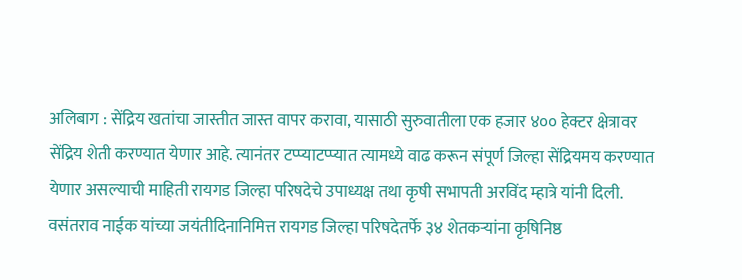अलिबाग : सेंद्रिय खतांचा जास्तीत जास्त वापर करावा, यासाठी सुरुवातीला एक हजार ४०० हेक्टर क्षेत्रावर सेंद्रिय शेती करण्यात येणार आहे. त्यानंतर टप्प्याटप्प्यात त्यामध्ये वाढ करून संपूर्ण जिल्हा सेंद्रियमय करण्यात येणार असल्याची माहिती रायगड जिल्हा परिषदेचे उपाध्यक्ष तथा कृषी सभापती अरविंद म्हात्रे यांनी दिली.
वसंतराव नाईक यांच्या जयंतीदिनानिमित्त रायगड जिल्हा परिषदेतर्फे ३४ शेतकऱ्यांना कृषिनिष्ठ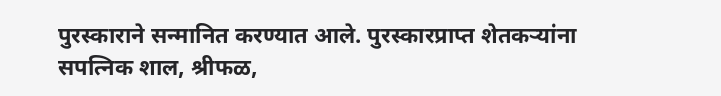पुरस्काराने सन्मानित करण्यात आले. पुरस्कारप्राप्त शेतकऱ्यांना सपत्निक शाल, श्रीफळ,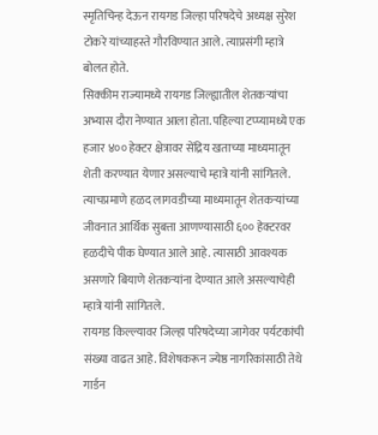स्मृतिचिन्ह देऊन रायगड जिल्हा परिषदेचे अध्यक्ष सुरेश टोकरे यांच्याहस्ते गौरविण्यात आले. त्याप्रसंगी म्हात्रे बोलत होते.
सिक्कीम राज्यामध्ये रायगड जिल्ह्यातील शेतकऱ्यांचा अभ्यास दौरा नेण्यात आला होता. पहिल्या टप्प्यामध्ये एक हजार ४०० हेक्टर क्षेत्रावर सेंद्रिय खताच्या माध्यमातून शेती करण्यात येणार असल्याचे म्हात्रे यांनी सांगितले. त्याचप्रमाणे हळद लागवडीच्या माध्यमातून शेतकऱ्यांच्या जीवनात आर्थिक सुबत्ता आणण्यासाठी ६०० हेक्टरवर हळदीचे पीक घेण्यात आले आहे. त्यासाठी आवश्यक असणारे बियाणे शेतकऱ्यांना देण्यात आले असल्याचेही म्हात्रे यांनी सांगितले.
रायगड किल्ल्यावर जिल्हा परिषदेच्या जागेवर पर्यटकांची संख्या वाढत आहे. विशेषकरून ज्येष्ठ नागरिकांसाठी तेथे गार्डन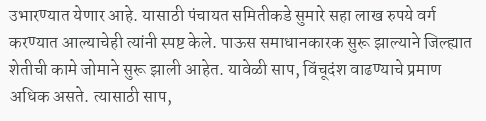उभारण्यात येणार आहे. यासाठी पंचायत समितीकडे सुमारे सहा लाख रुपये वर्ग करण्यात आल्याचेही त्यांनी स्पष्ट केले. पाऊस समाधानकारक सुरू झाल्याने जिल्ह्यात शेतीची कामे जोमाने सुरू झाली आहेत. यावेळी साप, विंचूदंश वाढण्याचे प्रमाण अधिक असते. त्यासाठी साप,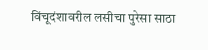विंचूदंशावरील लसीचा पुरेसा साठा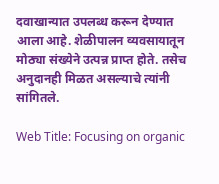दवाखान्यात उपलब्ध करून देण्यात आला आहे. शेळीपालन व्यवसायातून मोठ्या संख्येने उत्पन्न प्राप्त होते. तसेच अनुदानही मिळत असल्याचे त्यांनी सांगितले.

Web Title: Focusing on organic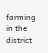farming in the district